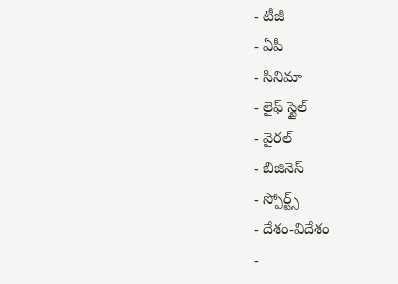- టీజీ
- ఏపీ
- సినిమా
- లైఫ్ స్టైల్
- వైరల్
- బిజినెస్
- స్పోర్ట్స్
- దేశం-విదేశం
-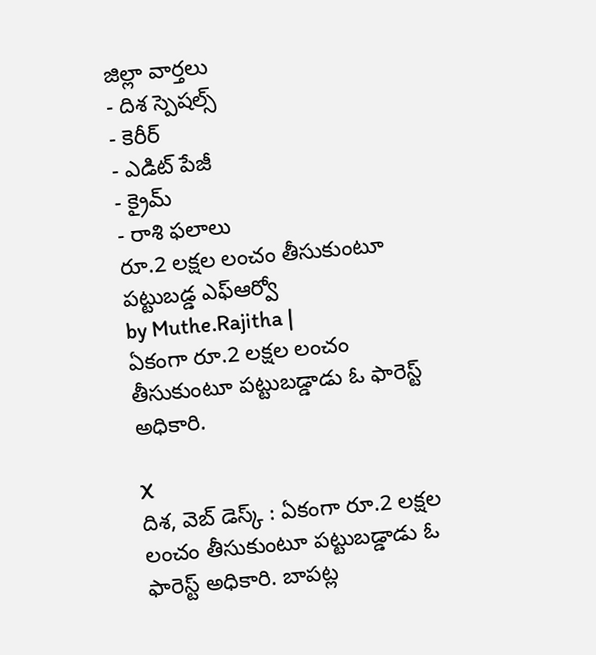జిల్లా వార్తలు
- దిశ స్పెషల్స్
- కెరీర్
- ఎడిట్ పేజీ
- క్రైమ్
- రాశి ఫలాలు
రూ.2 లక్షల లంచం తీసుకుంటూ పట్టుబడ్డ ఎఫ్ఆర్వో
by Muthe.Rajitha |
ఏకంగా రూ.2 లక్షల లంచం తీసుకుంటూ పట్టుబడ్డాడు ఓ ఫారెస్ట్ అధికారి.

X
దిశ, వెబ్ డెస్క్ : ఏకంగా రూ.2 లక్షల లంచం తీసుకుంటూ పట్టుబడ్డాడు ఓ ఫారెస్ట్ అధికారి. బాపట్ల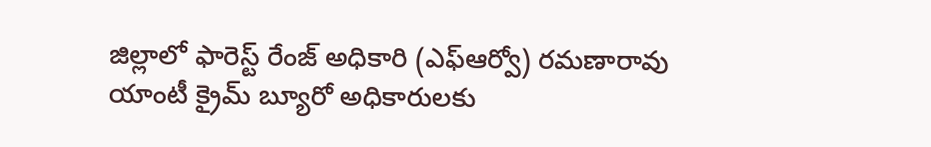జిల్లాలో ఫారెస్ట్ రేంజ్ అధికారి (ఎఫ్ఆర్వో) రమణారావు యాంటీ క్రైమ్ బ్యూరో అధికారులకు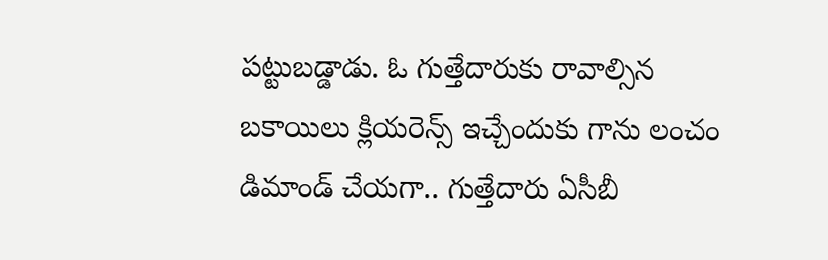పట్టుబడ్డాడు. ఓ గుత్తేదారుకు రావాల్సిన బకాయిలు క్లియరెన్స్ ఇచ్చేందుకు గాను లంచం డిమాండ్ చేయగా.. గుత్తేదారు ఏసీబీ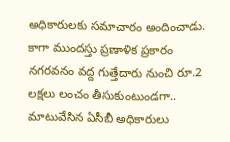అధికారులకు సమాచారం అందించాడు. కాగా ముందస్తు ప్రణాళిక ప్రకారం నగరవనం వద్ద గుత్తేదారు నుంచి రూ.2 లక్షలు లంచం తీసుకుంటుండగా.. మాటువేసిన ఏసీబీ అధికారులు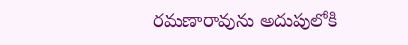రమణారావును అదుపులోకి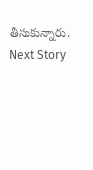తీసుకున్నారు.
Next Story